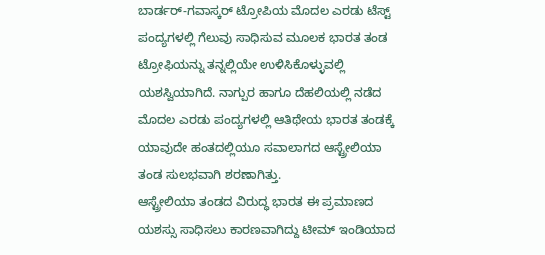ಬಾರ್ಡರ್-ಗವಾಸ್ಕರ್ ಟ್ರೋಪಿಯ ಮೊದಲ ಎರಡು ಟೆಸ್ಟ್ ಪಂದ್ಯಗಳಲ್ಲಿ ಗೆಲುವು ಸಾಧಿಸುವ ಮೂಲಕ ಭಾರತ ತಂಡ ಟ್ರೋಫಿಯನ್ನು ತನ್ನಲ್ಲಿಯೇ ಉಳಿಸಿಕೊಳ್ಳುವಲ್ಲಿ ಯಶಸ್ವಿಯಾಗಿದೆ. ನಾಗ್ಪುರ ಹಾಗೂ ದೆಹಲಿಯಲ್ಲಿ ನಡೆದ ಮೊದಲ ಎರಡು ಪಂದ್ಯಗಳಲ್ಲಿ ಆತಿಥೇಯ ಭಾರತ ತಂಡಕ್ಕೆ ಯಾವುದೇ ಹಂತದಲ್ಲಿಯೂ ಸವಾಲಾಗದ ಆಸ್ಟ್ರೇಲಿಯಾ ತಂಡ ಸುಲಭವಾಗಿ ಶರಣಾಗಿತ್ತು.
ಆಸ್ಟ್ರೇಲಿಯಾ ತಂಡದ ವಿರುದ್ಧ ಭಾರತ ಈ ಪ್ರಮಾಣದ ಯಶಸ್ಸು ಸಾಧಿಸಲು ಕಾರಣವಾಗಿದ್ದು ಟೀಮ್ ಇಂಡಿಯಾದ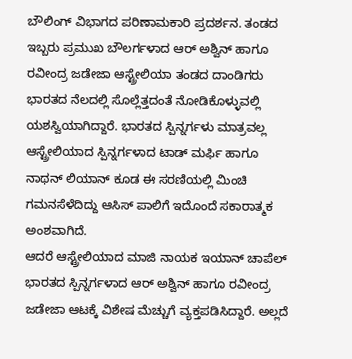ಬೌಲಿಂಗ್ ವಿಭಾಗದ ಪರಿಣಾಮಕಾರಿ ಪ್ರದರ್ಶನ. ತಂಡದ ಇಬ್ಬರು ಪ್ರಮುಖ ಬೌಲರ್ಗಳಾದ ಆರ್ ಅಶ್ವಿನ್ ಹಾಗೂ ರವೀಂದ್ರ ಜಡೇಜಾ ಆಸ್ಟ್ರೇಲಿಯಾ ತಂಡದ ದಾಂಡಿಗರು ಭಾರತದ ನೆಲದಲ್ಲಿ ಸೊಲ್ಲೆತ್ತದಂತೆ ನೋಡಿಕೊಳ್ಳುವಲ್ಲಿ ಯಶಸ್ವಿಯಾಗಿದ್ದಾರೆ. ಭಾರತದ ಸ್ಪಿನ್ನರ್ಗಳು ಮಾತ್ರವಲ್ಲ ಆಸ್ಟ್ರೇಲಿಯಾದ ಸ್ಪಿನ್ನರ್ಗಳಾದ ಟಾಡ್ ಮರ್ಫಿ ಹಾಗೂ ನಾಥನ್ ಲಿಯಾನ್ ಕೂಡ ಈ ಸರಣಿಯಲ್ಲಿ ಮಿಂಚಿ ಗಮನಸೆಳೆದಿದ್ದು ಆಸಿಸ್ ಪಾಲಿಗೆ ಇದೊಂದೆ ಸಕಾರಾತ್ಮಕ ಅಂಶವಾಗಿದೆ.
ಆದರೆ ಆಸ್ಟ್ರೇಲಿಯಾದ ಮಾಜಿ ನಾಯಕ ಇಯಾನ್ ಚಾಪೆಲ್ ಭಾರತದ ಸ್ಪಿನ್ನರ್ಗಳಾದ ಆರ್ ಅಶ್ವಿನ್ ಹಾಗೂ ರವೀಂದ್ರ ಜಡೇಜಾ ಆಟಕ್ಕೆ ವಿಶೇಷ ಮೆಚ್ಚುಗೆ ವ್ಯಕ್ತಪಡಿಸಿದ್ದಾರೆ. ಅಲ್ಲದೆ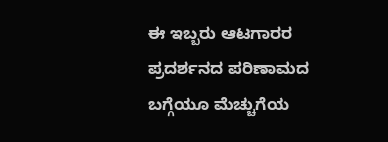ಈ ಇಬ್ಬರು ಆಟಗಾರರ ಪ್ರದರ್ಶನದ ಪರಿಣಾಮದ ಬಗ್ಗೆಯೂ ಮೆಚ್ಚುಗೆಯ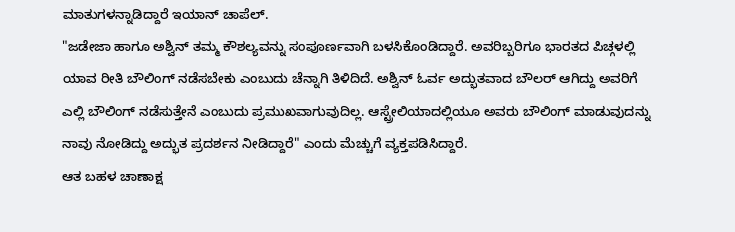ಮಾತುಗಳನ್ನಾಡಿದ್ದಾರೆ ಇಯಾನ್ ಚಾಪೆಲ್.
"ಜಡೇಜಾ ಹಾಗೂ ಅಶ್ವಿನ್ ತಮ್ಮ ಕೌಶಲ್ಯವನ್ನು ಸಂಪೂರ್ಣವಾಗಿ ಬಳಸಿಕೊಂಡಿದ್ದಾರೆ. ಅವರಿಬ್ಬರಿಗೂ ಭಾರತದ ಪಿಚ್ಗಳಲ್ಲಿ ಯಾವ ರೀತಿ ಬೌಲಿಂಗ್ ನಡೆಸಬೇಕು ಎಂಬುದು ಚೆನ್ನಾಗಿ ತಿಳಿದಿದೆ. ಅಶ್ವಿನ್ ಓರ್ವ ಅದ್ಭುತವಾದ ಬೌಲರ್ ಆಗಿದ್ದು ಅವರಿಗೆ ಎಲ್ಲಿ ಬೌಲಿಂಗ್ ನಡೆಸುತ್ತೇನೆ ಎಂಬುದು ಪ್ರಮುಖವಾಗುವುದಿಲ್ಲ. ಆಸ್ಟ್ರೇಲಿಯಾದಲ್ಲಿಯೂ ಅವರು ಬೌಲಿಂಗ್ ಮಾಡುವುದನ್ನು ನಾವು ನೋಡಿದ್ದು ಅದ್ಭುತ ಪ್ರದರ್ಶನ ನೀಡಿದ್ದಾರೆ" ಎಂದು ಮೆಚ್ಚುಗೆ ವ್ಯಕ್ತಪಡಿಸಿದ್ದಾರೆ.
ಆತ ಬಹಳ ಚಾಣಾಕ್ಷ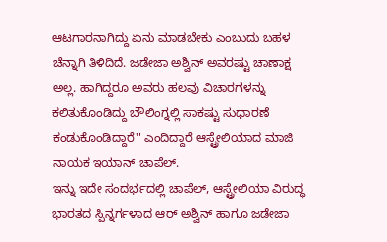ಆಟಗಾರನಾಗಿದ್ದು ಏನು ಮಾಡಬೇಕು ಎಂಬುದು ಬಹಳ ಚೆನ್ನಾಗಿ ತಿಳಿದಿದೆ. ಜಡೇಜಾ ಅಶ್ವಿನ್ ಅವರಷ್ಟು ಚಾಣಾಕ್ಷ ಅಲ್ಲ. ಹಾಗಿದ್ದರೂ ಅವರು ಹಲವು ವಿಚಾರಗಳನ್ನು ಕಲಿತುಕೊಂಡಿದ್ದು ಬೌಲಿಂಗ್ನಲ್ಲಿ ಸಾಕಷ್ಟು ಸುಧಾರಣೆ ಕಂಡುಕೊಂಡಿದ್ದಾರೆ" ಎಂದಿದ್ದಾರೆ ಆಸ್ಟ್ರೇಲಿಯಾದ ಮಾಜಿ ನಾಯಕ ಇಯಾನ್ ಚಾಪೆಲ್.
ಇನ್ನು ಇದೇ ಸಂದರ್ಭದಲ್ಲಿ ಚಾಪೆಲ್, ಆಸ್ಟ್ರೇಲಿಯಾ ವಿರುದ್ಧ ಭಾರತದ ಸ್ಪಿನ್ನರ್ಗಳಾದ ಆರ್ ಅಶ್ವಿನ್ ಹಾಗೂ ಜಡೇಜಾ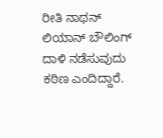ರೀತಿ ನಾಥನ್ ಲಿಯಾನ್ ಬೌಲಿಂಗ್ ದಾಳಿ ನಡೆಸುವುದು ಕಠಿಣ ಎಂದಿದ್ದಾರೆ.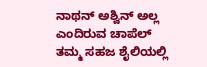ನಾಥನ್ ಅಶ್ವಿನ್ ಅಲ್ಲ ಎಂದಿರುವ ಚಾಪೆಲ್ ತಮ್ಮ ಸಹಜ ಶೈಲಿಯಲ್ಲಿ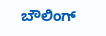ಬೌಲಿಂಗ್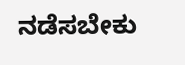ನಡೆಸಬೇಕು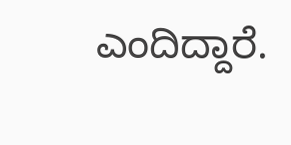ಎಂದಿದ್ದಾರೆ.